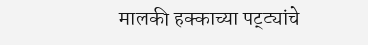मालकी हक्काच्या पट्ट्यांचे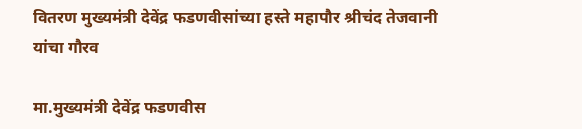वितरण मुख्यमंत्री देवेंद्र फडणवीसांच्या हस्ते महापौर श्रीचंद तेजवानी यांचा गौरव

मा.मुख्‍यमंत्री देवेंद्र फडणवीस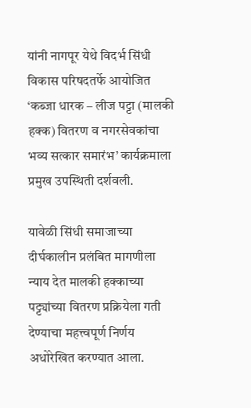यांनी नागपूर येथे विदर्भ सिंधी विकास परिषदतर्फे आयोजित ‘कब्जा धारक – लीज पट्टा (मालकी हक्क) वितरण व नगरसेवकांचा भव्य सत्कार समारंभ’ कार्यक्रमाला प्रमुख उपस्थिती दर्शवली.

यावेळी सिंधी समाजाच्या दीर्घकालीन प्रलंबित मागणीला न्याय देत मालकी हक्काच्या पट्ट्यांच्या वितरण प्रक्रियेला गती देण्याचा महत्त्वपूर्ण निर्णय अधोरेखित करण्यात आला.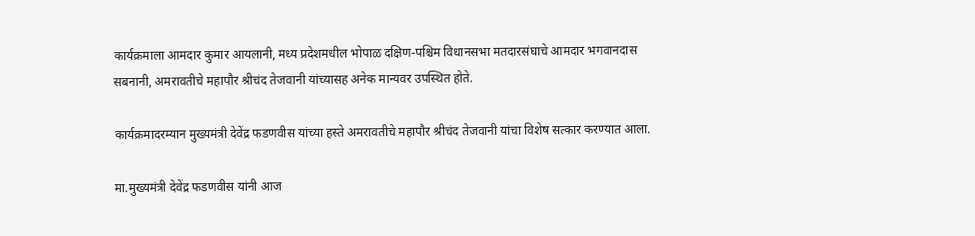कार्यक्रमाला आमदार कुमार आयलानी, मध्य प्रदेशमधील भोपाळ दक्षिण-पश्चिम विधानसभा मतदारसंघाचे आमदार भगवानदास सबनानी, अमरावतीचे महापौर श्रीचंद तेजवानी यांच्यासह अनेक मान्यवर उपस्थित होते.

कार्यक्रमादरम्यान मुख्यमंत्री देवेंद्र फडणवीस यांच्या हस्ते अमरावतीचे महापौर श्रीचंद तेजवानी यांचा विशेष सत्कार करण्यात आला.

मा.मुख्यमंत्री देवेंद्र फडणवीस यांनी आज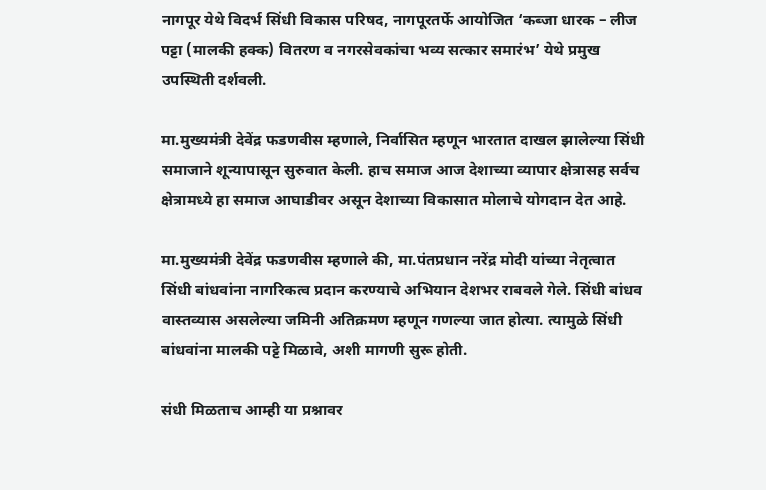नागपूर येथे विदर्भ सिंधी विकास परिषद, नागपूरतर्फे आयोजित ‘कब्जा धारक – लीज पट्टा (मालकी हक्क) वितरण व नगरसेवकांचा भव्य सत्कार समारंभ’ येथे प्रमुख उपस्थिती दर्शवली.

मा.मुख्यमंत्री देवेंद्र फडणवीस म्हणाले, निर्वासित म्हणून भारतात दाखल झालेल्या सिंधी समाजाने शून्यापासून सुरुवात केली. हाच समाज आज देशाच्या व्यापार क्षेत्रासह सर्वच क्षेत्रामध्ये हा समाज आघाडीवर असून देशाच्या विकासात मोलाचे योगदान देत आहे.

मा.मुख्यमंत्री देवेंद्र फडणवीस म्हणाले की, मा.पंतप्रधान नरेंद्र मोदी यांच्या नेतृत्वात सिंधी बांधवांना नागरिकत्व प्रदान करण्याचे अभियान देशभर राबवले गेले. सिंधी बांधव वास्तव्यास असलेल्या जमिनी अतिक्रमण म्हणून गणल्या जात होत्या. त्यामुळे सिंधी बांधवांना मालकी पट्टे मिळावे, अशी मागणी सुरू होती.

संधी मिळताच आम्ही या प्रश्नावर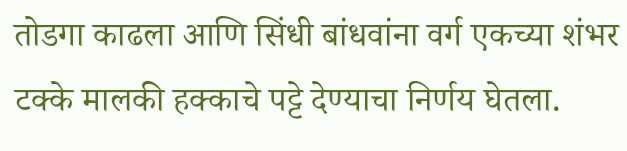तोडगा काढला आणि सिंधी बांधवांना वर्ग एकच्या शंभर टक्के मालकी हक्काचे पट्टे देण्याचा निर्णय घेतला.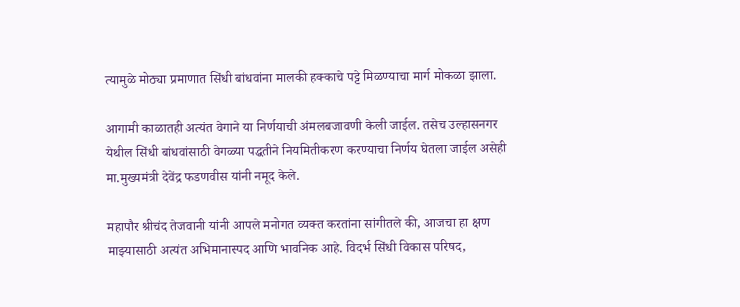त्यामुळे मोठ्या प्रमाणात सिंधी बांधवांना मालकी हक्काचे पट्टे मिळण्याचा मार्ग मोकळा झाला.

आगामी काळातही अत्यंत वेगाने या निर्णयाची अंमलबजावणी केली जाईल. तसेच उल्हासनगर येथील सिंधी बांधवांसाठी वेगळ्या पद्धतीने नियमितीकरण करण्याचा निर्णय घेतला जाईल असेही मा.मुख्यमंत्री देवेंद्र फडणवीस यांनी नमूद केले.

महापौर श्रीचंद तेजवानी यांनी आपले मनोगत व्‍यक्‍त करतांना सांगीतले की, आजचा हा क्षण माझ्यासाठी अत्यंत अभिमानास्पद आणि भावनिक आहे. विदर्भ सिंधी विकास परिषद,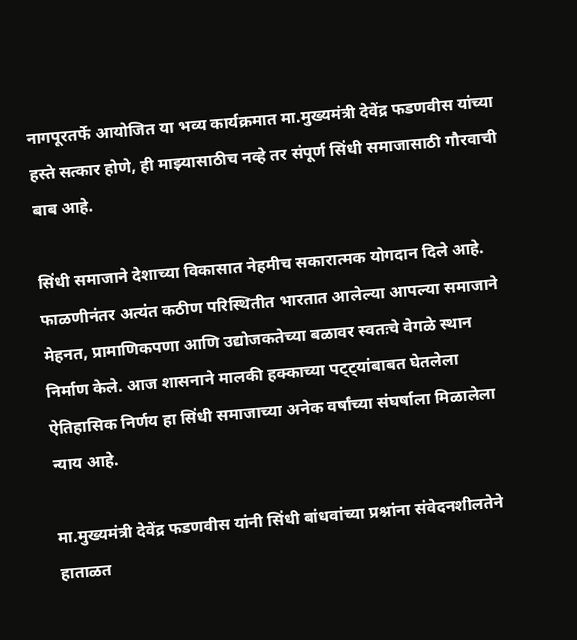नागपूरतर्फे आयोजित या भव्य कार्यक्रमात मा.मुख्यमंत्री देवेंद्र फडणवीस यांच्या हस्ते सत्कार होणे, ही माझ्यासाठीच नव्हे तर संपूर्ण सिंधी समाजासाठी गौरवाची बाब आहे.

सिंधी समाजाने देशाच्या विकासात नेहमीच सकारात्मक योगदान दिले आहे. फाळणीनंतर अत्यंत कठीण परिस्थितीत भारतात आलेल्या आपल्या समाजाने मेहनत, प्रामाणिकपणा आणि उद्योजकतेच्या बळावर स्वतःचे वेगळे स्थान निर्माण केले. आज शासनाने मालकी हक्काच्या पट्ट्यांबाबत घेतलेला ऐतिहासिक निर्णय हा सिंधी समाजाच्या अनेक वर्षांच्या संघर्षाला मिळालेला न्याय आहे.

मा.मुख्यमंत्री देवेंद्र फडणवीस यांनी सिंधी बांधवांच्या प्रश्नांना संवेदनशीलतेने हाताळत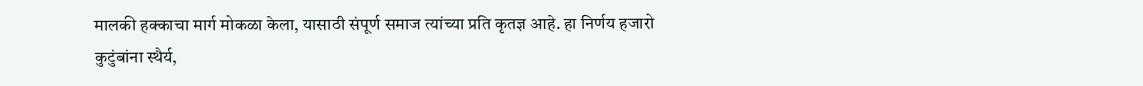मालकी हक्काचा मार्ग मोकळा केला, यासाठी संपूर्ण समाज त्यांच्या प्रति कृतज्ञ आहे. हा निर्णय हजारो कुटुंबांना स्थैर्य,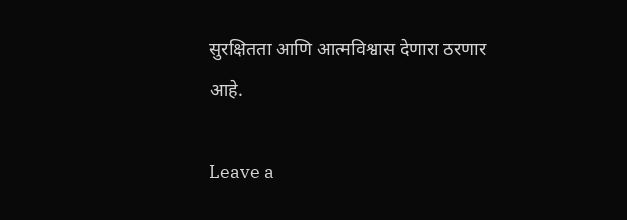सुरक्षितता आणि आत्मविश्वास देणारा ठरणार आहे.

Leave a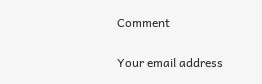Comment

Your email address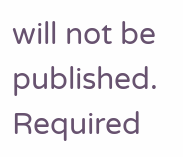will not be published. Required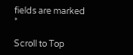fields are marked *

Scroll to Top